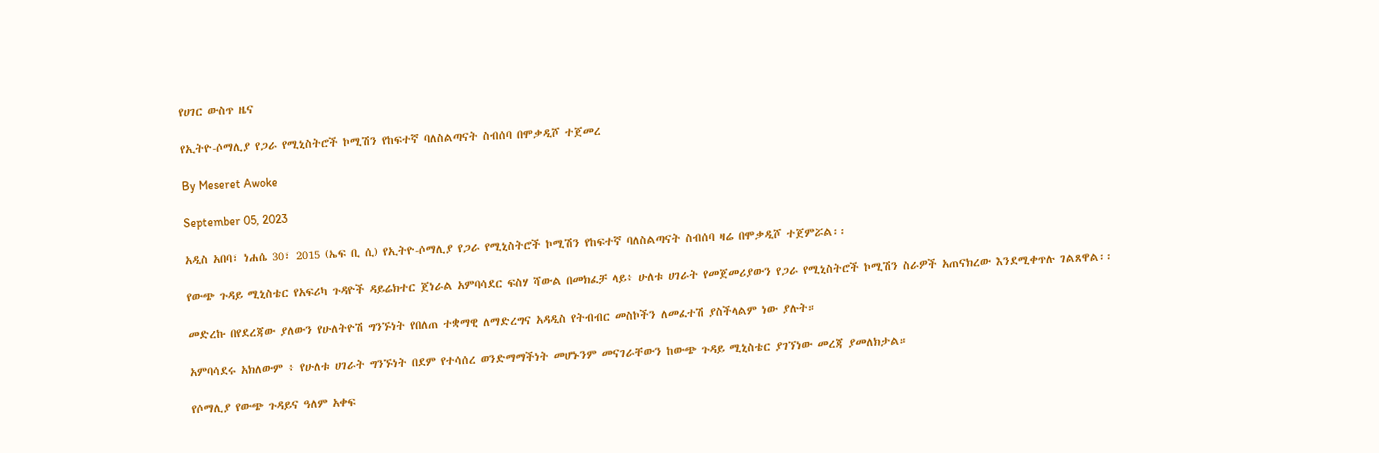የሀገር ውስጥ ዜና

የኢትዮ-ሶማሊያ የጋራ የሚኒስትሮች ኮሚሽን የከፍተኛ ባለስልጣናት ስብሰባ በሞቃዲሾ ተጀመረ

By Meseret Awoke

September 05, 2023

አዲስ አበባ፣ ነሐሴ 30፣ 2015 (ኤፍ ቢ ሲ) የኢትዮ-ሶማሊያ የጋራ የሚኒስትሮች ኮሚሽን የከፍተኛ ባለስልጣናት ስብሰባ ዛሬ በሞቃዲሾ ተጀምሯል፡፡

የውጭ ጉዳይ ሚኒስቴር የአፍሪካ ጉዳዮች ዳይሬክተር ጀነራል አምባሳደር ፍስሃ ሻውል በመክፈቻ ላይ፥ ሁለቱ ሀገራት የመጀመሪያውን የጋራ የሚኒስትሮች ኮሚሽን ስራዎች አጠናክረው እንደሚቀጥሉ ገልጸዋል፡፡

መድረኩ በየደረጃው ያለውን የሁለትዮሽ ግንኙነት የበለጠ ተቋማዊ ለማድረግና አዳዲስ የትብብር መስኮችን ለመፈተሽ ያስችላልም ነው ያሉት።

አምባሳደሩ አክለውም ፥ የሁለቱ ሀገራት ግንኙነት በደም የተሳሰረ ወንድማማችነት መሆኑንም መናገራቸውን ከውጭ ጉዳይ ሚኒስቴር ያገኘነው መረጃ ያመለክታል።

የሶማሊያ የውጭ ጉዳይና ዓለም አቀፍ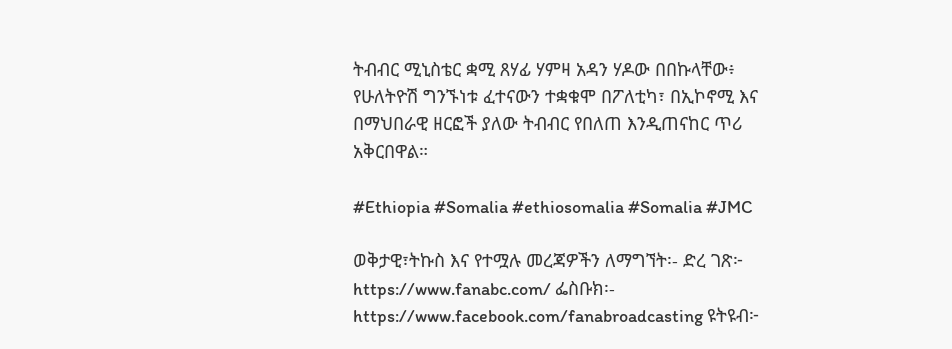ትብብር ሚኒስቴር ቋሚ ጸሃፊ ሃምዛ አዳን ሃዶው በበኩላቸው፥ የሁለትዮሽ ግንኙነቱ ፈተናውን ተቋቁሞ በፖለቲካ፣ በኢኮኖሚ እና በማህበራዊ ዘርፎች ያለው ትብብር የበለጠ እንዲጠናከር ጥሪ አቅርበዋል።

#Ethiopia #Somalia #ethiosomalia #Somalia #JMC

ወቅታዊ፣ትኩስ እና የተሟሉ መረጃዎችን ለማግኘት፡- ድረ ገጽ፦ https://www.fanabc.com/ ፌስቡክ፡- https://www.facebook.com/fanabroadcasting ዩትዩብ፦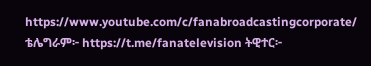https://www.youtube.com/c/fanabroadcastingcorporate/ ቴሌግራም፦ https://t.me/fanatelevision ትዊተር፦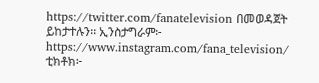https://twitter.com/fanatelevision በመወዳጀት ይከታተሉን፡፡ ኢንስታግራም፦ https://www.instagram.com/fana_television/ ቲክቶክ፦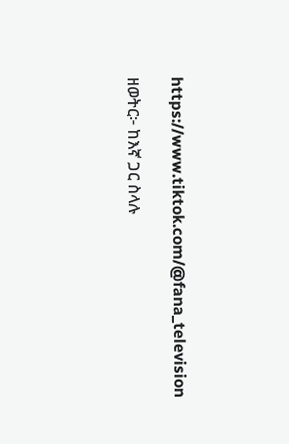https://www.tiktok.com/@fana_television

ዘወትር፦ ከእኛ ጋር ስላሉ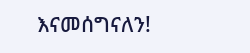እናመሰግናለን!